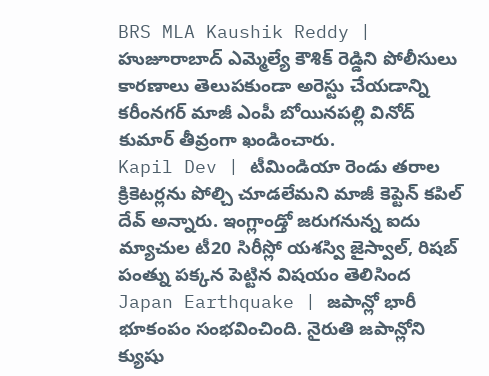BRS MLA Kaushik Reddy | హుజూరాబాద్ ఎమ్మెల్యే కౌశిక్ రెడ్డిని పోలీసులు కారణాలు తెలుపకుండా అరెస్టు చేయడాన్ని కరీంనగర్ మాజీ ఎంపీ బోయినపల్లి వినోద్ కుమార్ తీవ్రంగా ఖండించారు.
Kapil Dev | టీమిండియా రెండు తరాల క్రికెటర్లను పోల్చి చూడలేమని మాజీ కెప్టెన్ కపిల్ దేవ్ అన్నారు. ఇంగ్లాండ్తో జరుగనున్న ఐదు మ్యాచుల టీ20 సిరీస్లో యశస్వి జైస్వాల్, రిషబ్ పంత్ను పక్కన పెట్టిన విషయం తెలిసింద
Japan Earthquake | జపాన్లో భారీ భూకంపం సంభవించింది. నైరుతి జపాన్లోని క్యుషు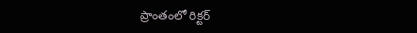ప్రాంతంలో రిక్టర్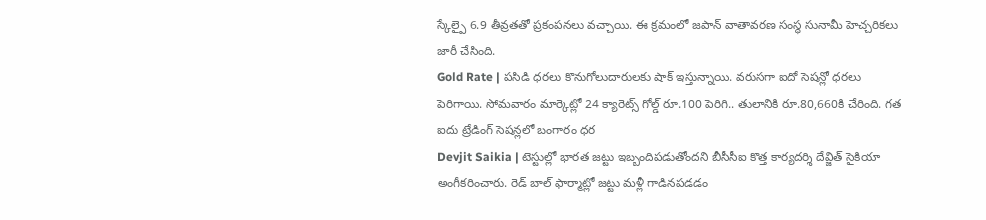స్కేల్పై 6.9 తీవ్రతతో ప్రకంపనలు వచ్చాయి. ఈ క్రమంలో జపాన్ వాతావరణ సంస్థ సునామీ హెచ్చరికలు జారీ చేసింది.
Gold Rate | పసిడి ధరలు కొనుగోలుదారులకు షాక్ ఇస్తున్నాయి. వరుసగా ఐదో సెషన్లో ధరలు పెరిగాయి. సోమవారం మార్కెట్లో 24 క్యారెట్స్ గోల్డ్ రూ.100 పెరిగి.. తులానికి రూ.80,660కి చేరింది. గత ఐదు ట్రేడింగ్ సెషన్లలో బంగారం ధర
Devjit Saikia | టెస్టుల్లో భారత జట్టు ఇబ్బందిపడుతోందని బీసీసీఐ కొత్త కార్యదర్శి దేవ్జిత్ సైకియా అంగీకరించారు. రెడ్ బాల్ ఫార్మాట్లో జట్టు మళ్లీ గాడినపడడం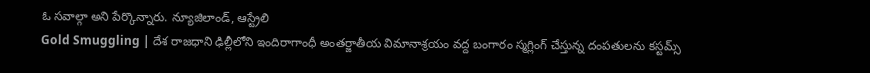ఓ సవాల్గా అని పేర్కొన్నారు. న్యూజిలాండ్, ఆస్ట్రేలి
Gold Smuggling | దేశ రాజధాని ఢిల్లీలోని ఇందిరాగాంధీ అంతర్జాతీయ విమానాశ్రయం వద్ద బంగారం స్మగ్లింగ్ చేస్తున్న దంపతులను కస్టమ్స్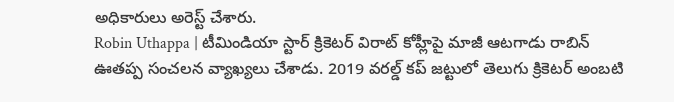అధికారులు అరెస్ట్ చేశారు.
Robin Uthappa | టీమిండియా స్టార్ క్రికెటర్ విరాట్ కోహ్లీపై మాజీ ఆటగాడు రాబిన్ ఊతప్ప సంచలన వ్యాఖ్యలు చేశాడు. 2019 వరల్డ్ కప్ జట్టులో తెలుగు క్రికెటర్ అంబటి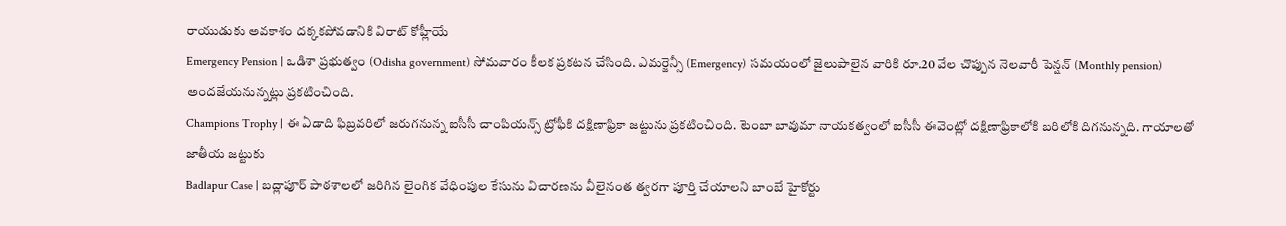రాయుడుకు అవకాశం దక్కకపోవడానికి విరాట్ కోహ్లీయే
Emergency Pension | ఒడిశా ప్రభుత్వం (Odisha government) సోమవారం కీలక ప్రకటన చేసింది. ఎమర్జెన్సీ (Emergency) సమయంలో జైలుపాలైన వారికి రూ.20 వేల చొప్పున నెలవారీ పెన్షన్ (Monthly pension) అందజేయనున్నట్లు ప్రకటించింది.
Champions Trophy | ఈ ఏడాది ఫిబ్రవరిలో జరుగనున్న ఐసీసీ చాంపియన్స్ ట్రోఫీకి దక్షిణాఫ్రికా జట్టును ప్రకటించింది. టెంబా బావుమా నాయకత్వంలో ఐసీసీ ఈవెంట్లో దక్షిణాఫ్రికాలోకి బరిలోకి దిగనున్నది. గాయాలతో జాతీయ జట్టుకు
Badlapur Case | బద్లాపూర్ పాఠశాలలో జరిగిన లైంగిక వేధింపుల కేసును విచారణను వీలైనంత త్వరగా పూర్తి చేయాలని బాంబే హైకోర్టు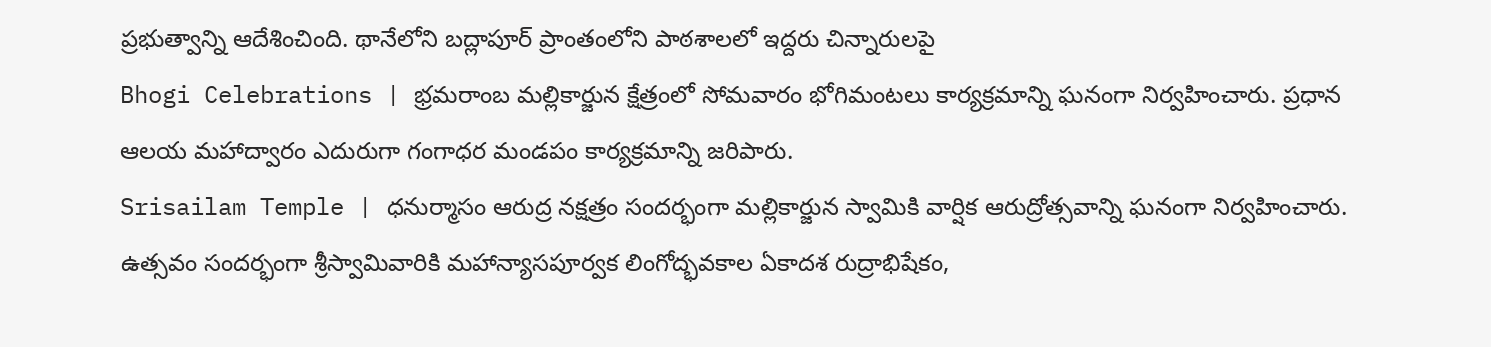ప్రభుత్వాన్ని ఆదేశించింది. థానేలోని బద్లాపూర్ ప్రాంతంలోని పాఠశాలలో ఇద్దరు చిన్నారులపై
Bhogi Celebrations | భ్రమరాంబ మల్లికార్జున క్షేత్రంలో సోమవారం భోగిమంటలు కార్యక్రమాన్ని ఘనంగా నిర్వహించారు. ప్రధాన ఆలయ మహాద్వారం ఎదురుగా గంగాధర మండపం కార్యక్రమాన్ని జరిపారు.
Srisailam Temple | ధనుర్మాసం ఆరుద్ర నక్షత్రం సందర్భంగా మల్లికార్జున స్వామికి వార్షిక ఆరుద్రోత్సవాన్ని ఘనంగా నిర్వహించారు. ఉత్సవం సందర్భంగా శ్రీస్వామివారికి మహాన్యాసపూర్వక లింగోద్భవకాల ఏకాదశ రుద్రాభిషేకం,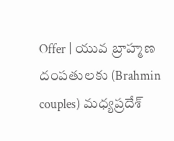Offer | యువ బ్రాహ్మణ దంపతులకు (Brahmin couples) మధ్యప్రదేశ్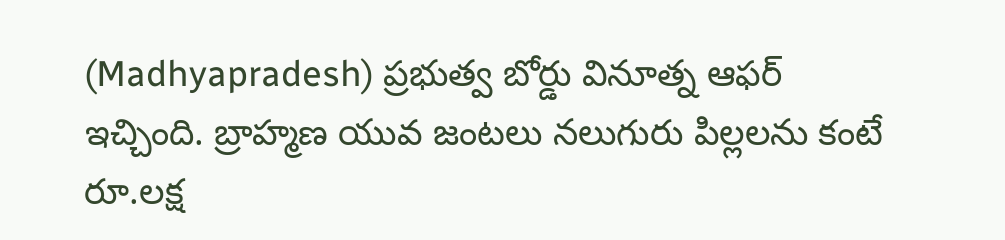(Madhyapradesh) ప్రభుత్వ బోర్డు వినూత్న ఆఫర్ ఇచ్చింది. బ్రాహ్మణ యువ జంటలు నలుగురు పిల్లలను కంటే రూ.లక్ష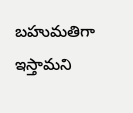బహుమతిగా ఇస్తామని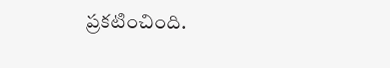ప్రకటించింది.